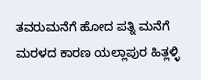ತವರುಮನೆಗೆ ಹೋದ ಪತ್ನಿ ಮನೆಗೆ ಮರಳದ ಕಾರಣ ಯಲ್ಲಾಪುರ ಹಿತ್ಲಳ್ಳಿ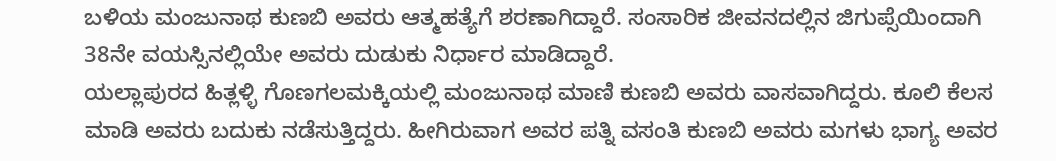ಬಳಿಯ ಮಂಜುನಾಥ ಕುಣಬಿ ಅವರು ಆತ್ಮಹತ್ಯೆಗೆ ಶರಣಾಗಿದ್ದಾರೆ. ಸಂಸಾರಿಕ ಜೀವನದಲ್ಲಿನ ಜಿಗುಪ್ಸೆಯಿಂದಾಗಿ 38ನೇ ವಯಸ್ಸಿನಲ್ಲಿಯೇ ಅವರು ದುಡುಕು ನಿರ್ಧಾರ ಮಾಡಿದ್ದಾರೆ.
ಯಲ್ಲಾಪುರದ ಹಿತ್ಲಳ್ಳಿ ಗೊಣಗಲಮಕ್ಕಿಯಲ್ಲಿ ಮಂಜುನಾಥ ಮಾಣಿ ಕುಣಬಿ ಅವರು ವಾಸವಾಗಿದ್ದರು. ಕೂಲಿ ಕೆಲಸ ಮಾಡಿ ಅವರು ಬದುಕು ನಡೆಸುತ್ತಿದ್ದರು. ಹೀಗಿರುವಾಗ ಅವರ ಪತ್ನಿ ವಸಂತಿ ಕುಣಬಿ ಅವರು ಮಗಳು ಭಾಗ್ಯ ಅವರ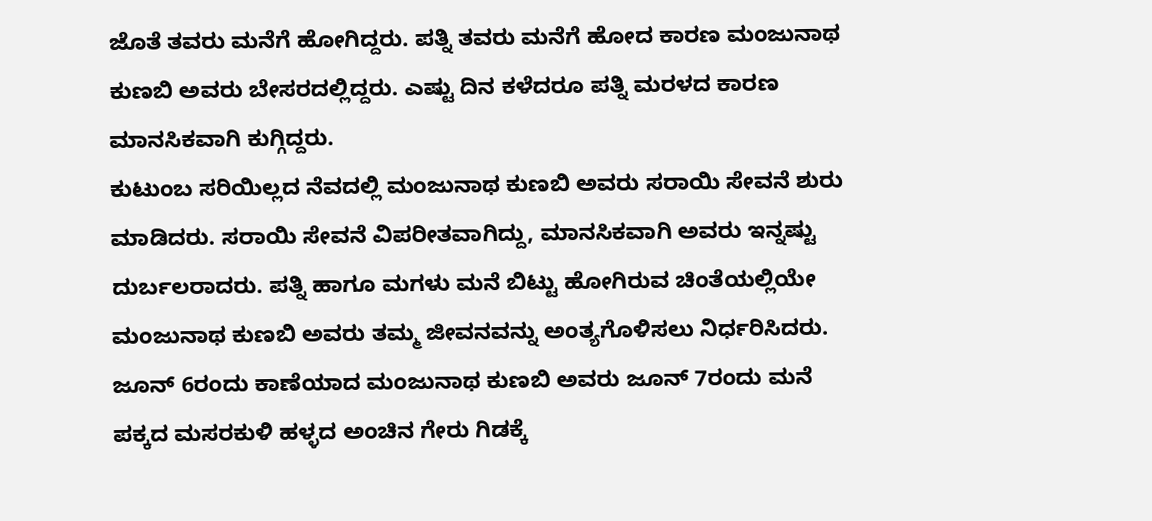ಜೊತೆ ತವರು ಮನೆಗೆ ಹೋಗಿದ್ದರು. ಪತ್ನಿ ತವರು ಮನೆಗೆ ಹೋದ ಕಾರಣ ಮಂಜುನಾಥ ಕುಣಬಿ ಅವರು ಬೇಸರದಲ್ಲಿದ್ದರು. ಎಷ್ಟು ದಿನ ಕಳೆದರೂ ಪತ್ನಿ ಮರಳದ ಕಾರಣ ಮಾನಸಿಕವಾಗಿ ಕುಗ್ಗಿದ್ದರು.
ಕುಟುಂಬ ಸರಿಯಿಲ್ಲದ ನೆವದಲ್ಲಿ ಮಂಜುನಾಥ ಕುಣಬಿ ಅವರು ಸರಾಯಿ ಸೇವನೆ ಶುರು ಮಾಡಿದರು. ಸರಾಯಿ ಸೇವನೆ ವಿಪರೀತವಾಗಿದ್ದು, ಮಾನಸಿಕವಾಗಿ ಅವರು ಇನ್ನಷ್ಟು ದುರ್ಬಲರಾದರು. ಪತ್ನಿ ಹಾಗೂ ಮಗಳು ಮನೆ ಬಿಟ್ಟು ಹೋಗಿರುವ ಚಿಂತೆಯಲ್ಲಿಯೇ ಮಂಜುನಾಥ ಕುಣಬಿ ಅವರು ತಮ್ಮ ಜೀವನವನ್ನು ಅಂತ್ಯಗೊಳಿಸಲು ನಿರ್ಧರಿಸಿದರು. ಜೂನ್ 6ರಂದು ಕಾಣೆಯಾದ ಮಂಜುನಾಥ ಕುಣಬಿ ಅವರು ಜೂನ್ 7ರಂದು ಮನೆ ಪಕ್ಕದ ಮಸರಕುಳಿ ಹಳ್ಳದ ಅಂಚಿನ ಗೇರು ಗಿಡಕ್ಕೆ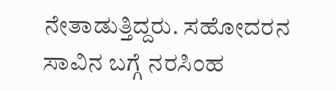ನೇತಾಡುತ್ತಿದ್ದರು. ಸಹೋದರನ ಸಾವಿನ ಬಗ್ಗೆ ನರಸಿಂಹ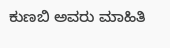ಕುಣಬಿ ಅವರು ಮಾಹಿತಿ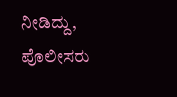ನೀಡಿದ್ದು, ಪೊಲೀಸರು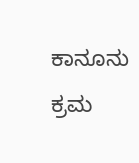ಕಾನೂನು ಕ್ರಮ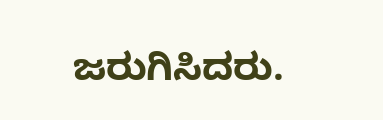ಜರುಗಿಸಿದರು.